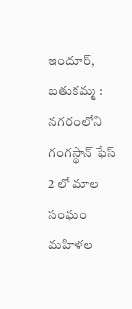ఇందూర్, బతుకమ్మ : నగరంలోని గంగస్థాన్ ఫేస్ 2 లో మాల సంఘం మహిళల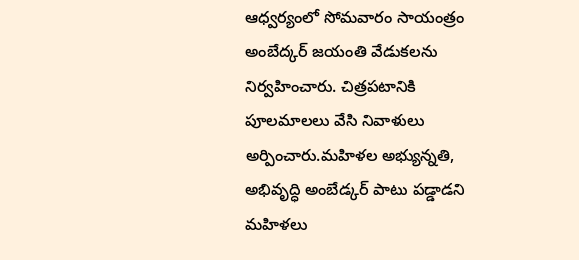ఆధ్వర్యంలో సోమవారం సాయంత్రం అంబేద్కర్ జయంతి వేడుకలను నిర్వహించారు. చిత్రపటానికి పూలమాలలు వేసి నివాళులు అర్పించారు.మహిళల అభ్యున్నతి, అభివృద్ధి అంబేడ్కర్ పాటు పడ్డాడని మహిళలు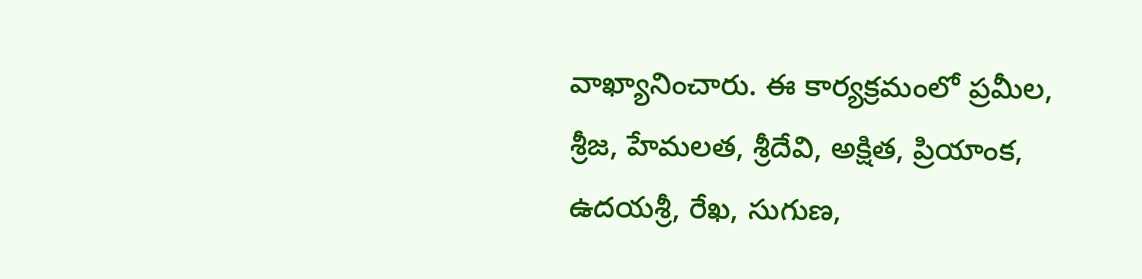వాఖ్యానించారు. ఈ కార్యక్రమంలో ప్రమీల, శ్రీజ, హేమలత, శ్రీదేవి, అక్షిత, ప్రియాంక, ఉదయశ్రీ, రేఖ, సుగుణ,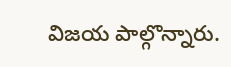విజయ పాల్గొన్నారు.